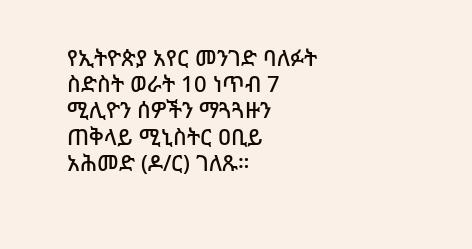የኢትዮጵያ አየር መንገድ ባለፉት ስድስት ወራት 10 ነጥብ 7 ሚሊዮን ሰዎችን ማጓጓዙን ጠቅላይ ሚኒስትር ዐቢይ አሕመድ (ዶ/ር) ገለጹ።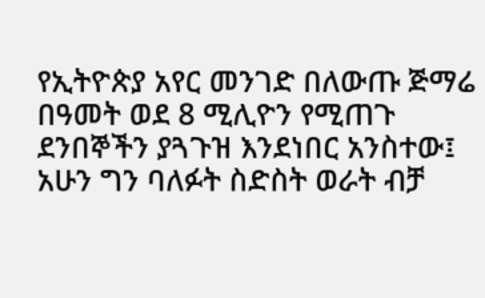የኢትዮጵያ አየር መንገድ በለውጡ ጅማሬ በዓመት ወደ 8 ሚሊዮን የሚጠጉ ደንበኞችን ያጓጉዝ እንደነበር አንስተው፤ አሁን ግን ባለፉት ስድስት ወራት ብቻ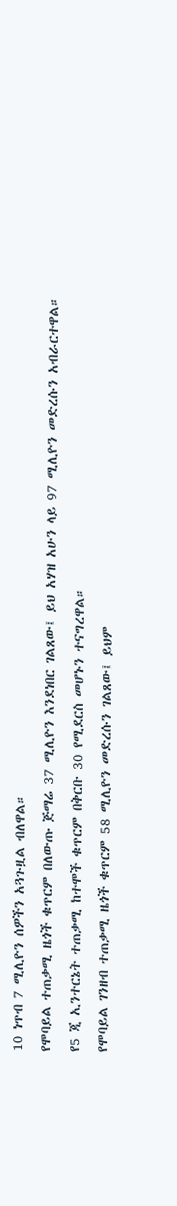10 ነጥብ 7 ሚሊዮን ሰዎችን አጓጉዟል ብለዋል።
የሞባይል ተጠቃሚ ዜጎች ቁጥርም በለውጡ ጅማሬ 37 ሚሊዮን እንደነበር ገልጸው፤ ይህ አሃዝ አሁን ላይ 97 ሚሊዮን መድረሱን አብራርተዋል።
የ5 ጂ ኢንተርኔት ተጠቃሚ ከተሞች ቁጥርም በቅርቡ 30 የሚደርስ መሆኑን ተናግረዋል።
የሞባይል ገንዘብ ተጠቃሚ ዜጎች ቁጥርም 58 ሚሊዮን መድረሱን ገልጸው፤ ይህም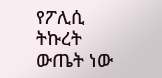የፖሊሲ ትኩረት ውጤት ነው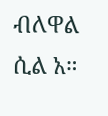ብለዋል ሲል አ።